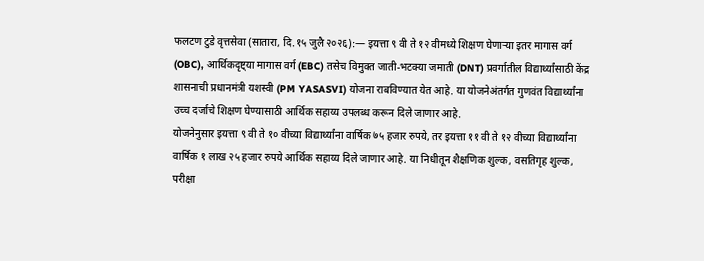फलटण टुडे वृत्तसेवा (सातारा, दि.१५ जुलै २०२६):— इयत्ता ९ वी ते १२ वीमध्ये शिक्षण घेणाऱ्या इतर मागास वर्ग (OBC), आर्थिकदृष्ट्या मागास वर्ग (EBC) तसेच विमुक्त जाती-भटक्या जमाती (DNT) प्रवर्गातील विद्यार्थ्यांसाठी केंद्र शासनाची प्रधानमंत्री यशस्वी (PM YASASVI) योजना राबविण्यात येत आहे. या योजनेअंतर्गत गुणवंत विद्यार्थ्यांना उच्च दर्जाचे शिक्षण घेण्यासाठी आर्थिक सहाय्य उपलब्ध करून दिले जाणार आहे.
योजनेनुसार इयत्ता ९ वी ते १० वीच्या विद्यार्थ्यांना वार्षिक ७५ हजार रुपये, तर इयत्ता ११ वी ते १२ वीच्या विद्यार्थ्यांना वार्षिक १ लाख २५ हजार रुपये आर्थिक सहाय्य दिले जाणार आहे. या निधीतून शैक्षणिक शुल्क, वसतिगृह शुल्क, परीक्षा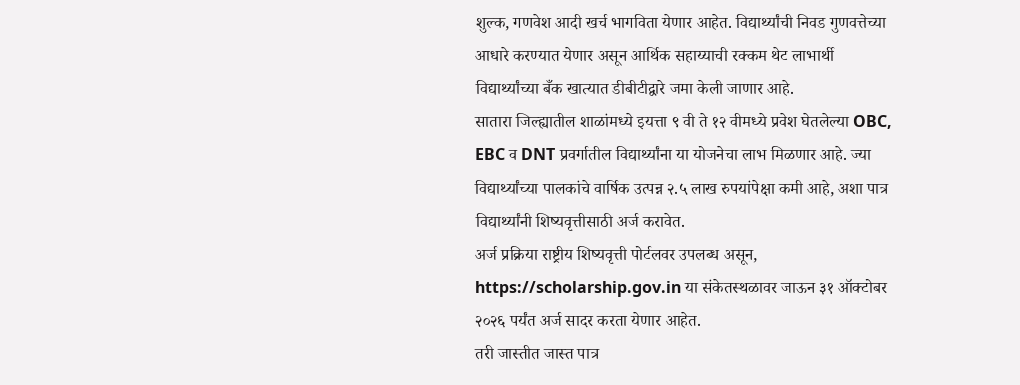शुल्क, गणवेश आदी खर्च भागविता येणार आहेत. विद्यार्थ्यांची निवड गुणवत्तेच्या आधारे करण्यात येणार असून आर्थिक सहाय्याची रक्कम थेट लाभार्थी विद्यार्थ्यांच्या बँक खात्यात डीबीटीद्वारे जमा केली जाणार आहे.
सातारा जिल्ह्यातील शाळांमध्ये इयत्ता ९ वी ते १२ वीमध्ये प्रवेश घेतलेल्या OBC, EBC व DNT प्रवर्गातील विद्यार्थ्यांना या योजनेचा लाभ मिळणार आहे. ज्या विद्यार्थ्यांच्या पालकांचे वार्षिक उत्पन्न २.५ लाख रुपयांपेक्षा कमी आहे, अशा पात्र विद्यार्थ्यांनी शिष्यवृत्तीसाठी अर्ज करावेत.
अर्ज प्रक्रिया राष्ट्रीय शिष्यवृत्ती पोर्टलवर उपलब्ध असून, https://scholarship.gov.in या संकेतस्थळावर जाऊन ३१ ऑक्टोबर २०२६ पर्यंत अर्ज सादर करता येणार आहेत.
तरी जास्तीत जास्त पात्र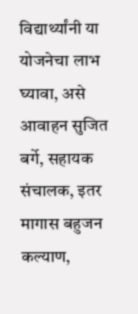विद्यार्थ्यांनी या योजनेचा लाभ घ्यावा, असे आवाहन सुजित बर्गे, सहायक संचालक, इतर मागास बहुजन कल्याण,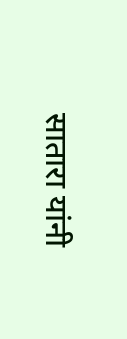सातारा यांनी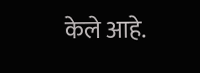केले आहे.